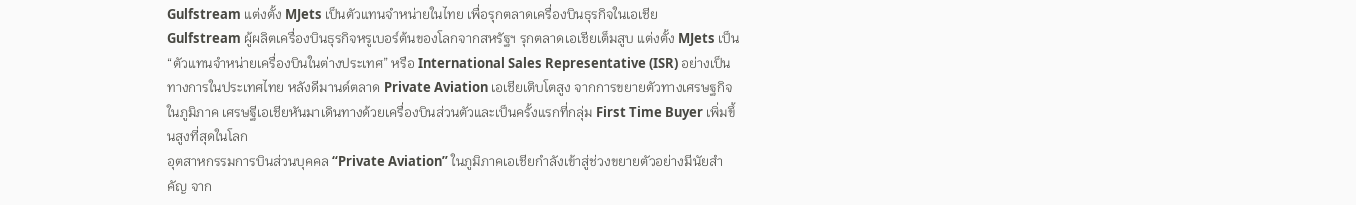Gulfstream แต่งตั้ง MJets เป็นตัวแทนจำหน่ายในไทย เพื่อรุกตลาดเครื่องบินธุรกิจในเอเชีย
Gulfstream ผู้ผลิตเครื่องบินธุรกิจหรูเบอร์ต้นของโลกจากสหรัฐฯ รุกตลาดเอเชียเต็มสูบ แต่งตั้ง MJets เป็น “ตัวแทนจำหน่ายเครื่องบินในต่างประเทศ” หรือ International Sales Representative (ISR) อย่างเป็นทางการในประเทศไทย หลังดีมานด์ตลาด Private Aviation เอเชียเติบโตสูง จากการขยายตัวทางเศรษฐกิจในภูมิภาค เศรษฐีเอเชียหันมาเดินทางด้วยเครื่องบินส่วนตัวและเป็นครั้งแรกที่กลุ่ม First Time Buyer เพิ่มขึ้นสูงที่สุดในโลก
อุตสาหกรรมการบินส่วนบุคคล “Private Aviation” ในภูมิภาคเอเชียกำลังเข้าสู่ช่วงขยายตัวอย่างมีนัยสำคัญ จาก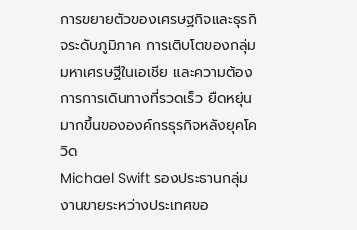การขยายตัวของเศรษฐกิจและธุรกิจระดับภูมิภาค การเติบโตของกลุ่มมหาเศรษฐีในเอเชีย และความต้องการการเดินทางที่รวดเร็ว ยืดหยุ่นมากขึ้นขององค์กรธุรกิจหลังยุคโควิด
Michael Swift รองประธานกลุ่มงานขายระหว่างประเทศขอ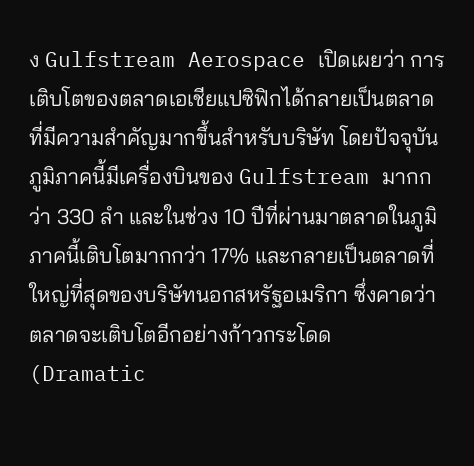ง Gulfstream Aerospace เปิดเผยว่า การเติบโตของตลาดเอเชียแปซิฟิกได้กลายเป็นตลาดที่มีความสำคัญมากขึ้นสำหรับบริษัท โดยปัจจุบันภูมิภาคนี้มีเครื่องบินของ Gulfstream มากกว่า 330 ลำ และในช่วง 10 ปีที่ผ่านมาตลาดในภูมิภาคนี้เติบโตมากกว่า 17% และกลายเป็นตลาดที่ใหญ่ที่สุดของบริษัทนอกสหรัฐอเมริกา ซึ่งคาดว่าตลาดจะเติบโตอีกอย่างก้าวกระโดด (Dramatic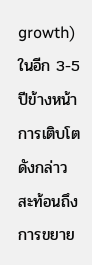growth) ในอีก 3-5 ปีข้างหน้า
การเติบโตดังกล่าวสะท้อนถึงการขยาย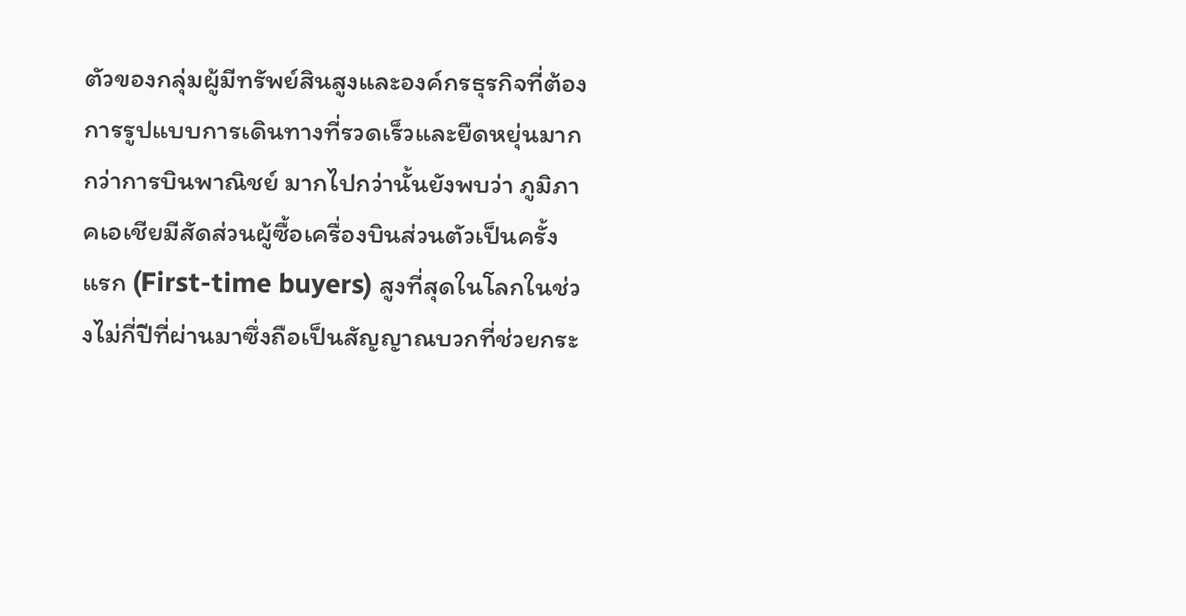ตัวของกลุ่มผู้มีทรัพย์สินสูงและองค์กรธุรกิจที่ต้องการรูปแบบการเดินทางที่รวดเร็วและยืดหยุ่นมากกว่าการบินพาณิชย์ มากไปกว่านั้นยังพบว่า ภูมิภาคเอเชียมีสัดส่วนผู้ซื้อเครื่องบินส่วนตัวเป็นครั้งแรก (First-time buyers) สูงที่สุดในโลกในช่วงไม่กี่ปีที่ผ่านมาซึ่งถือเป็นสัญญาณบวกที่ช่วยกระ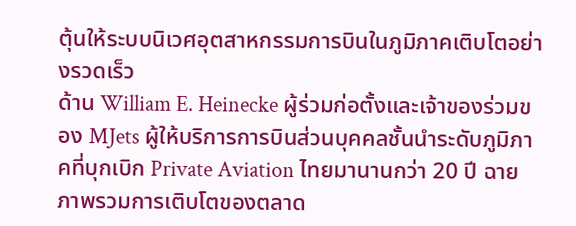ตุ้นให้ระบบนิเวศอุตสาหกรรมการบินในภูมิภาคเติบโตอย่างรวดเร็ว
ด้าน William E. Heinecke ผู้ร่วมก่อตั้งและเจ้าของร่วมของ MJets ผู้ให้บริการการบินส่วนบุคคลชั้นนำระดับภูมิภาคที่บุกเบิก Private Aviation ไทยมานานกว่า 20 ปี ฉายภาพรวมการเติบโตของตลาด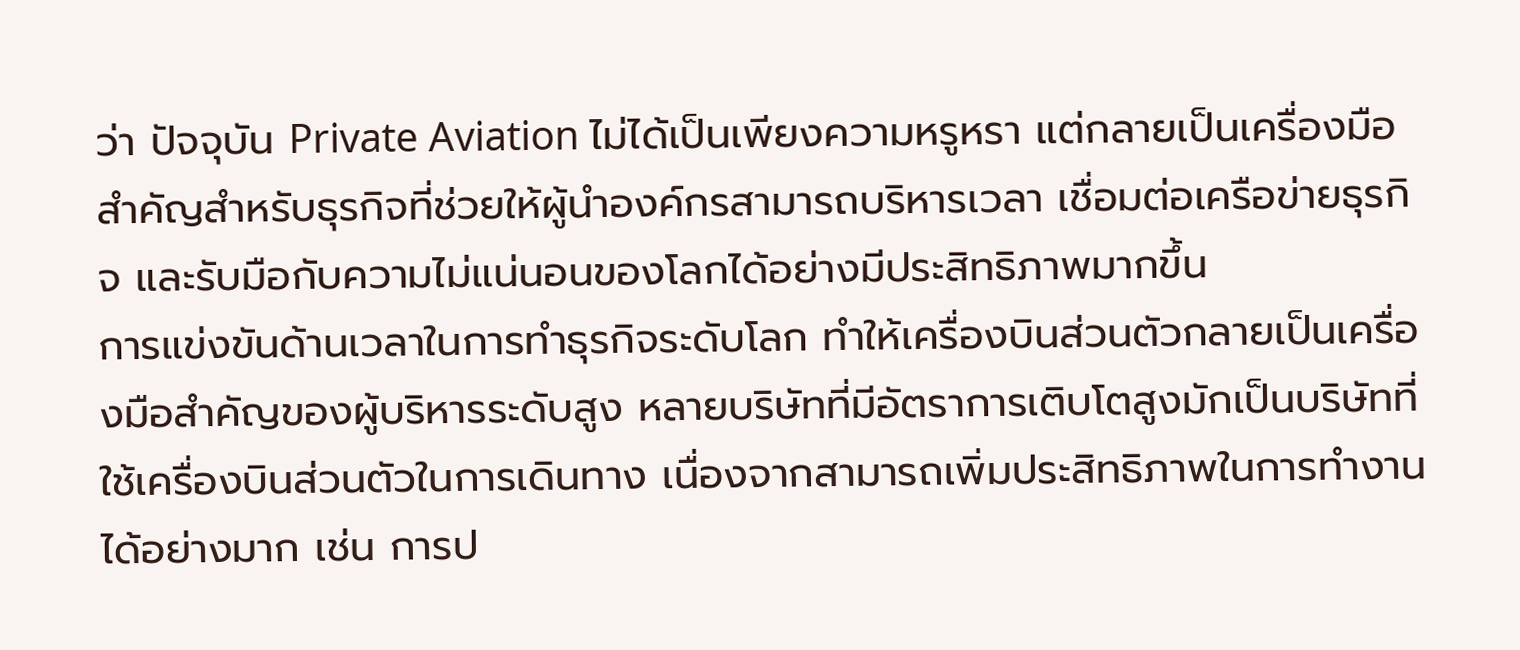ว่า ปัจจุบัน Private Aviation ไม่ได้เป็นเพียงความหรูหรา แต่กลายเป็นเครื่องมือสำคัญสำหรับธุรกิจที่ช่วยให้ผู้นำองค์กรสามารถบริหารเวลา เชื่อมต่อเครือข่ายธุรกิจ และรับมือกับความไม่แน่นอนของโลกได้อย่างมีประสิทธิภาพมากขึ้น
การแข่งขันด้านเวลาในการทำธุรกิจระดับโลก ทำให้เครื่องบินส่วนตัวกลายเป็นเครื่องมือสำคัญของผู้บริหารระดับสูง หลายบริษัทที่มีอัตราการเติบโตสูงมักเป็นบริษัทที่ใช้เครื่องบินส่วนตัวในการเดินทาง เนื่องจากสามารถเพิ่มประสิทธิภาพในการทำงานได้อย่างมาก เช่น การป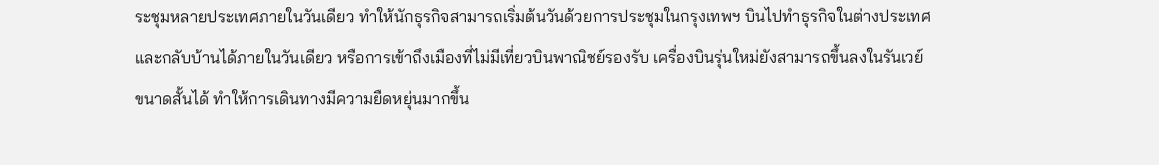ระชุมหลายประเทศภายในวันเดียว ทำให้นักธุรกิจสามารถเริ่มต้นวันด้วยการประชุมในกรุงเทพฯ บินไปทำธุรกิจในต่างประเทศ และกลับบ้านได้ภายในวันเดียว หรือการเข้าถึงเมืองที่ไม่มีเที่ยวบินพาณิชย์รองรับ เครื่องบินรุ่นใหม่ยังสามารถขึ้นลงในรันเวย์ขนาดสั้นได้ ทำให้การเดินทางมีความยืดหยุ่นมากขึ้น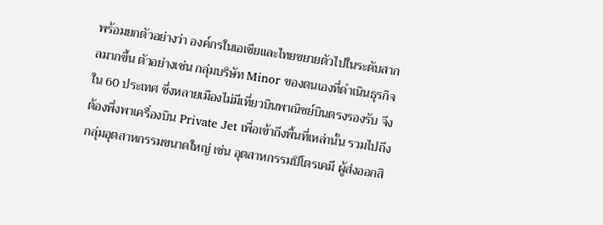พร้อมยกตัวอย่างว่า องค์กรในเอเชียและไทยขยายตัวไปในระดับสากลมากขึ้น ตัวอย่างเช่น กลุ่มบริษัท Minor ของตนเองที่ดำเนินธุรกิจใน 60 ประเทศ ซึ่งหลายเมืองไม่มีเที่ยวบินพาณิชย์บินตรงรองรับ จึงต้องพึ่งพาเครื่องบิน Private Jet เพื่อเข้าถึงพื้นที่เหล่านั้น รวมไปถึงกลุ่มอุตสาหกรรมขนาดใหญ่ เช่น อุตสาหกรรมปิโตรเคมี ผู้ส่งออกสิ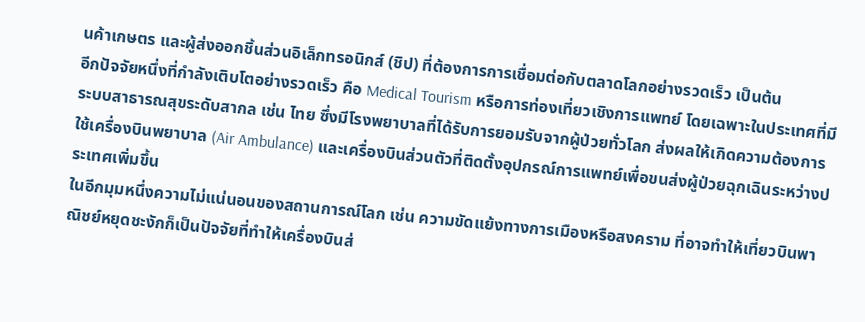นค้าเกษตร และผู้ส่งออกชิ้นส่วนอิเล็กทรอนิกส์ (ชิป) ที่ต้องการการเชื่อมต่อกับตลาดโลกอย่างรวดเร็ว เป็นต้น
อีกปัจจัยหนึ่งที่กำลังเติบโตอย่างรวดเร็ว คือ Medical Tourism หรือการท่องเที่ยวเชิงการแพทย์ โดยเฉพาะในประเทศที่มีระบบสาธารณสุขระดับสากล เช่น ไทย ซึ่งมีโรงพยาบาลที่ได้รับการยอมรับจากผู้ป่วยทั่วโลก ส่งผลให้เกิดความต้องการใช้เครื่องบินพยาบาล (Air Ambulance) และเครื่องบินส่วนตัวที่ติดตั้งอุปกรณ์การแพทย์เพื่อขนส่งผู้ป่วยฉุกเฉินระหว่างประเทศเพิ่มขึ้น
ในอีกมุมหนึ่งความไม่แน่นอนของสถานการณ์โลก เช่น ความขัดแย้งทางการเมืองหรือสงคราม ที่อาจทำให้เที่ยวบินพาณิชย์หยุดชะงักก็เป็นปัจจัยที่ทำให้เครื่องบินส่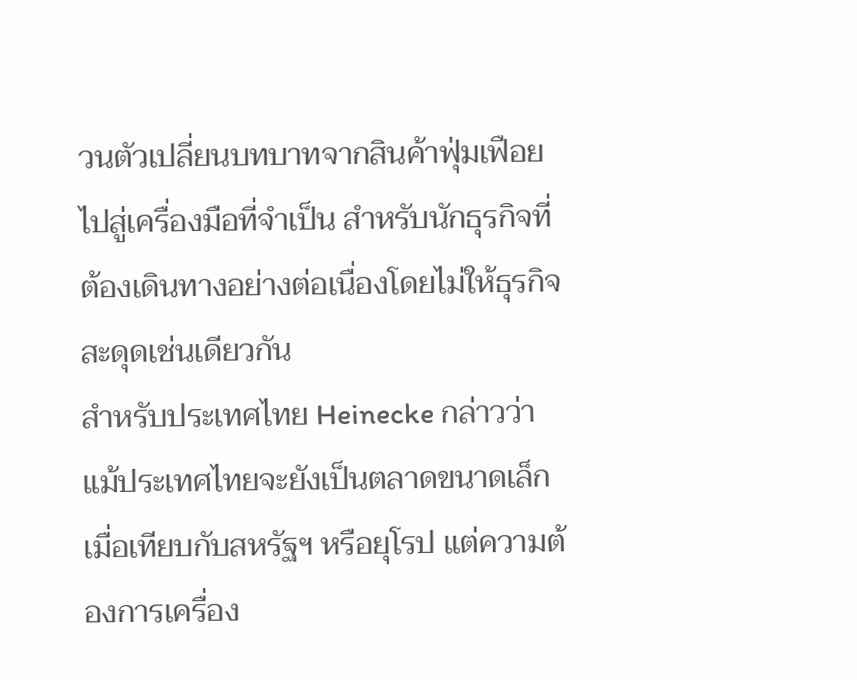วนตัวเปลี่ยนบทบาทจากสินค้าฟุ่มเฟือยไปสู่เครื่องมือที่จำเป็น สำหรับนักธุรกิจที่ต้องเดินทางอย่างต่อเนื่องโดยไม่ให้ธุรกิจสะดุดเช่นเดียวกัน
สำหรับประเทศไทย Heinecke กล่าวว่า แม้ประเทศไทยจะยังเป็นตลาดขนาดเล็กเมื่อเทียบกับสหรัฐฯ หรือยุโรป แต่ความต้องการเครื่อง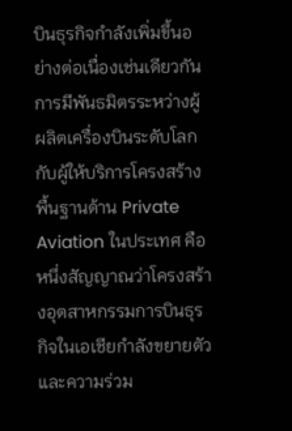บินธุรกิจกำลังเพิ่มขึ้นอย่างต่อเนื่องเช่นเดียวกัน
การมีพันธมิตรระหว่างผู้ผลิตเครื่องบินระดับโลกกับผู้ให้บริการโครงสร้างพื้นฐานด้าน Private Aviation ในประเทศ คือ หนึ่งสัญญาณว่าโครงสร้างอุตสาหกรรมการบินธุรกิจในเอเชียกำลังขยายตัว และความร่วม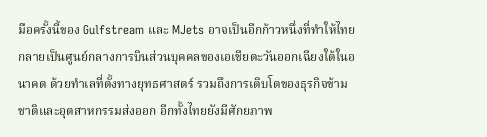มือครั้งนี้ของ Gulfstream และ MJets อาจเป็นอีกก้าวหนึ่งที่ทำให้ไทยกลายเป็นศูนย์กลางการบินส่วนบุคคลของเอเชียตะวันออกเฉียงใต้ในอนาคต ด้วยทำเลที่ตั้งทางยุทธศาสตร์ รวมถึงการเติบโตของธุรกิจข้ามชาติและอุตสาหกรรมส่งออก อีกทั้งไทยยังมีศักยภาพ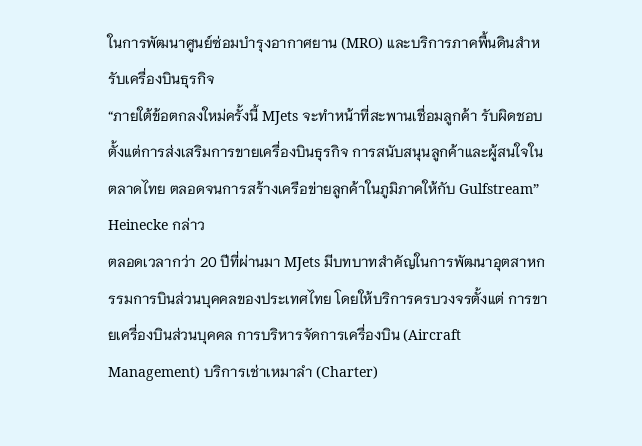ในการพัฒนาศูนย์ซ่อมบำรุงอากาศยาน (MRO) และบริการภาคพื้นดินสำหรับเครื่องบินธุรกิจ
“ภายใต้ข้อตกลงใหม่ครั้งนี้ MJets จะทำหน้าที่สะพานเชื่อมลูกค้า รับผิดชอบตั้งแต่การส่งเสริมการขายเครื่องบินธุรกิจ การสนับสนุนลูกค้าและผู้สนใจในตลาดไทย ตลอดจนการสร้างเครือข่ายลูกค้าในภูมิภาคให้กับ Gulfstream” Heinecke กล่าว
ตลอดเวลากว่า 20 ปีที่ผ่านมา MJets มีบทบาทสำคัญในการพัฒนาอุตสาหกรรมการบินส่วนบุคคลของประเทศไทย โดยให้บริการครบวงจรตั้งแต่ การขายเครื่องบินส่วนบุคคล การบริหารจัดการเครื่องบิน (Aircraft Management) บริการเช่าเหมาลำ (Charter)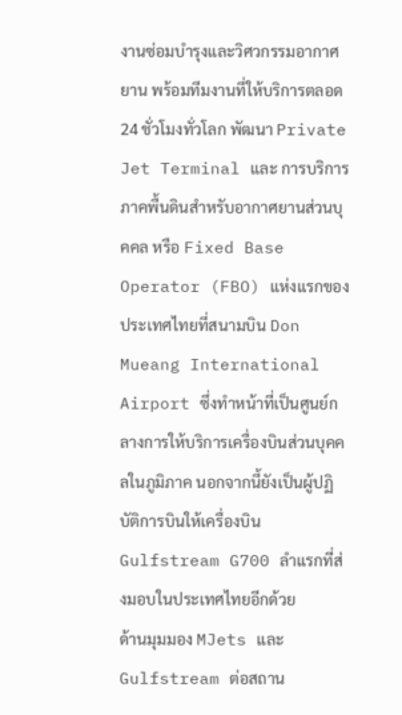งานซ่อมบำรุงและวิศวกรรมอากาศยาน พร้อมทีมงานที่ให้บริการตลอด 24 ชั่วโมงทั่วโลก พัฒนา Private Jet Terminal และ การบริการภาคพื้นดินสําหรับอากาศยานส่วนบุคคล หรือ Fixed Base Operator (FBO) แห่งแรกของประเทศไทยที่สนามบิน Don Mueang International Airport ซึ่งทำหน้าที่เป็นศูนย์กลางการให้บริการเครื่องบินส่วนบุคคลในภูมิภาค นอกจากนี้ยังเป็นผู้ปฏิบัติการบินให้เครื่องบิน Gulfstream G700 ลําแรกที่ส่งมอบในประเทศไทยอีกด้วย
ด้านมุมมอง MJets และ Gulfstream ต่อสถาน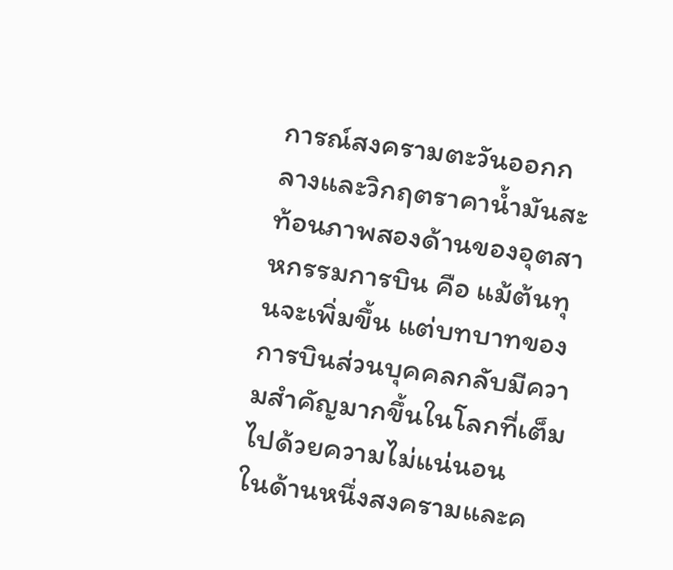การณ์สงครามตะวันออกกลางและวิกฤตราคาน้ำมันสะท้อนภาพสองด้านของอุตสาหกรรมการบิน คือ แม้ต้นทุนจะเพิ่มขึ้น แต่บทบาทของการบินส่วนบุคคลกลับมีความสำคัญมากขึ้นในโลกที่เต็มไปด้วยความไม่แน่นอน
ในด้านหนึ่งสงครามและค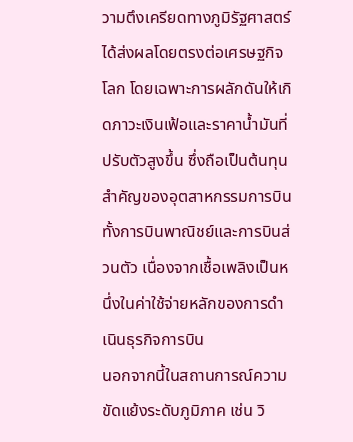วามตึงเครียดทางภูมิรัฐศาสตร์ได้ส่งผลโดยตรงต่อเศรษฐกิจโลก โดยเฉพาะการผลักดันให้เกิดภาวะเงินเฟ้อและราคาน้ำมันที่ปรับตัวสูงขึ้น ซึ่งถือเป็นต้นทุนสำคัญของอุตสาหกรรมการบิน ทั้งการบินพาณิชย์และการบินส่วนตัว เนื่องจากเชื้อเพลิงเป็นหนึ่งในค่าใช้จ่ายหลักของการดำเนินธุรกิจการบิน
นอกจากนี้ในสถานการณ์ความขัดแย้งระดับภูมิภาค เช่น วิ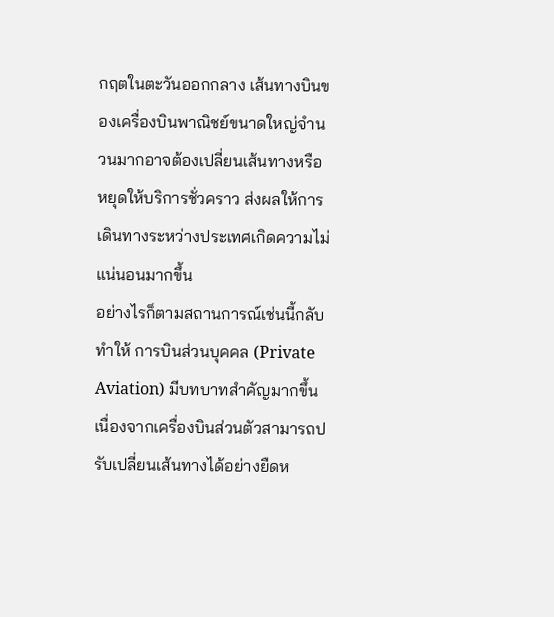กฤตในตะวันออกกลาง เส้นทางบินของเครื่องบินพาณิชย์ขนาดใหญ่จำนวนมากอาจต้องเปลี่ยนเส้นทางหรือหยุดให้บริการชั่วคราว ส่งผลให้การเดินทางระหว่างประเทศเกิดความไม่แน่นอนมากขึ้น
อย่างไรก็ตามสถานการณ์เช่นนี้กลับทำให้ การบินส่วนบุคคล (Private Aviation) มีบทบาทสำคัญมากขึ้น เนื่องจากเครื่องบินส่วนตัวสามารถปรับเปลี่ยนเส้นทางได้อย่างยืดห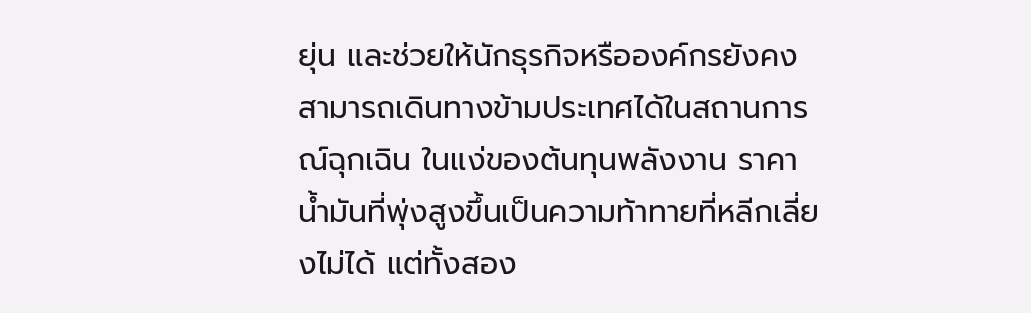ยุ่น และช่วยให้นักธุรกิจหรือองค์กรยังคงสามารถเดินทางข้ามประเทศได้ในสถานการณ์ฉุกเฉิน ในแง่ของต้นทุนพลังงาน ราคาน้ำมันที่พุ่งสูงขึ้นเป็นความท้าทายที่หลีกเลี่ยงไม่ได้ แต่ทั้งสอง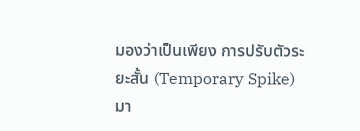มองว่าเป็นเพียง การปรับตัวระยะสั้น (Temporary Spike) มา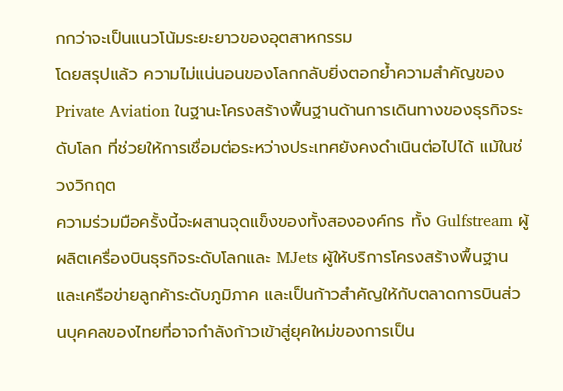กกว่าจะเป็นแนวโน้มระยะยาวของอุตสาหกรรม
โดยสรุปแล้ว ความไม่แน่นอนของโลกกลับยิ่งตอกย้ำความสำคัญของ Private Aviation ในฐานะโครงสร้างพื้นฐานด้านการเดินทางของธุรกิจระดับโลก ที่ช่วยให้การเชื่อมต่อระหว่างประเทศยังคงดำเนินต่อไปได้ แม้ในช่วงวิกฤต
ความร่วมมือครั้งนี้จะผสานจุดแข็งของทั้งสององค์กร ทั้ง Gulfstream ผู้ผลิตเครื่องบินธุรกิจระดับโลกและ MJets ผู้ให้บริการโครงสร้างพื้นฐานและเครือข่ายลูกค้าระดับภูมิภาค และเป็นก้าวสำคัญให้กับตลาดการบินส่วนบุคคลของไทยที่อาจกำลังก้าวเข้าสู่ยุคใหม่ของการเป็น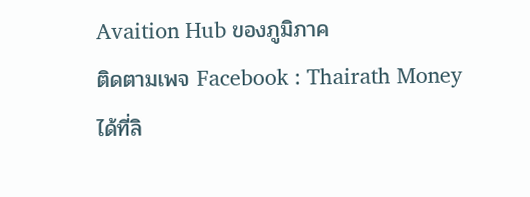Avaition Hub ของภูมิภาค
ติดตามเพจ Facebook : Thairath Money ได้ที่ลิ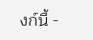งก์นี้ -